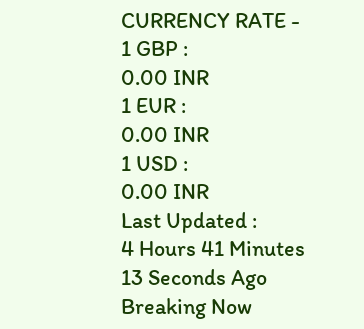CURRENCY RATE -
1 GBP :
0.00 INR
1 EUR :
0.00 INR
1 USD :
0.00 INR
Last Updated :
4 Hours 41 Minutes 13 Seconds Ago
Breaking Now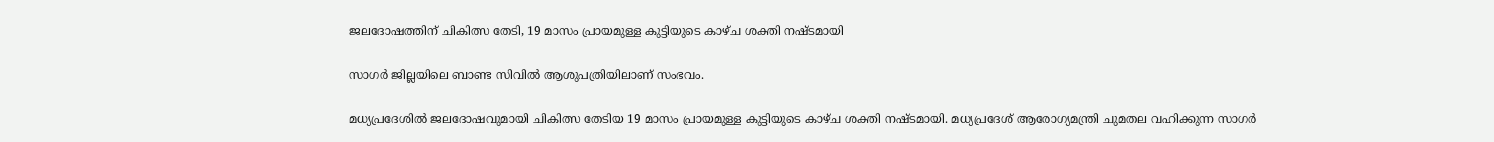ജലദോഷത്തിന് ചികിത്സ തേടി, 19 മാസം പ്രായമുള്ള കുട്ടിയുടെ കാഴ്ച ശക്തി നഷ്ടമായി

സാഗര്‍ ജില്ലയിലെ ബാണ്ട സിവില്‍ ആശുപത്രിയിലാണ് സംഭവം.

മധ്യപ്രദേശില്‍ ജലദോഷവുമായി ചികിത്സ തേടിയ 19 മാസം പ്രായമുള്ള കുട്ടിയുടെ കാഴ്ച ശക്തി നഷ്ടമായി. മധ്യപ്രദേശ് ആരോഗ്യമന്ത്രി ചുമതല വഹിക്കുന്ന സാഗര്‍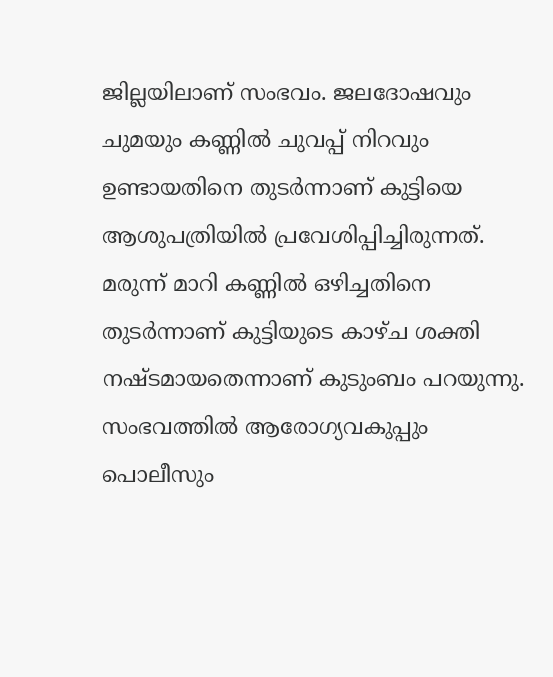ജില്ലയിലാണ് സംഭവം. ജലദോഷവും ചുമയും കണ്ണില്‍ ചുവപ്പ് നിറവും ഉണ്ടായതിനെ തുടര്‍ന്നാണ് കുട്ടിയെ ആശുപത്രിയില്‍ പ്രവേശിപ്പിച്ചിരുന്നത്. മരുന്ന് മാറി കണ്ണില്‍ ഒഴിച്ചതിനെ തുടര്‍ന്നാണ് കുട്ടിയുടെ കാഴ്ച ശക്തി നഷ്ടമായതെന്നാണ് കുടുംബം പറയുന്നു. സംഭവത്തില്‍ ആരോഗ്യവകുപ്പും പൊലീസും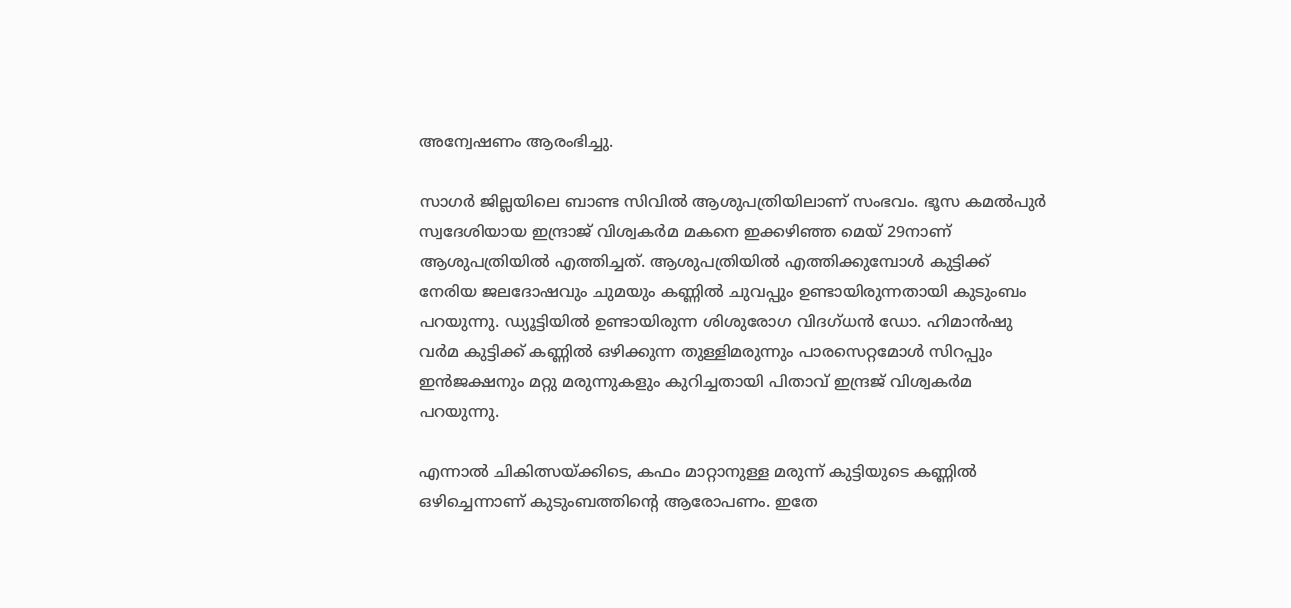അന്വേഷണം ആരംഭിച്ചു.

സാഗര്‍ ജില്ലയിലെ ബാണ്ട സിവില്‍ ആശുപത്രിയിലാണ് സംഭവം. ഭൂസ കമല്‍പുര്‍ സ്വദേശിയായ ഇന്ദ്രാജ് വിശ്വകര്‍മ മകനെ ഇക്കഴിഞ്ഞ മെയ് 29നാണ് ആശുപത്രിയില്‍ എത്തിച്ചത്. ആശുപത്രിയില്‍ എത്തിക്കുമ്പോള്‍ കുട്ടിക്ക് നേരിയ ജലദോഷവും ചുമയും കണ്ണില്‍ ചുവപ്പും ഉണ്ടായിരുന്നതായി കുടുംബം പറയുന്നു. ഡ്യൂട്ടിയില്‍ ഉണ്ടായിരുന്ന ശിശുരോഗ വിദഗ്ധന്‍ ഡോ. ഹിമാന്‍ഷു വര്‍മ കുട്ടിക്ക് കണ്ണില്‍ ഒഴിക്കുന്ന തുള്ളിമരുന്നും പാരസെറ്റമോള്‍ സിറപ്പും ഇന്‍ജക്ഷനും മറ്റു മരുന്നുകളും കുറിച്ചതായി പിതാവ് ഇന്ദ്രജ് വിശ്വകര്‍മ പറയുന്നു.

എന്നാല്‍ ചികിത്സയ്ക്കിടെ, കഫം മാറ്റാനുള്ള മരുന്ന് കുട്ടിയുടെ കണ്ണില്‍ ഒഴിച്ചെന്നാണ് കുടുംബത്തിന്റെ ആരോപണം. ഇതേ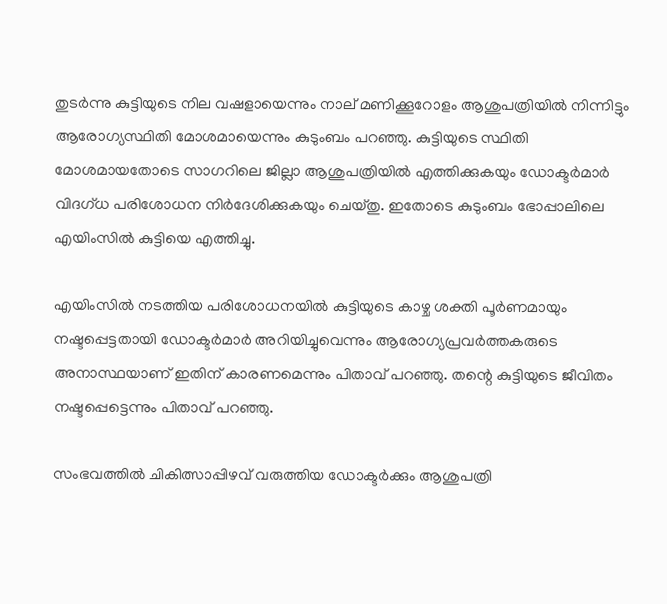തുടര്‍ന്നു കുട്ടിയുടെ നില വഷളായെന്നും നാല് മണിക്കൂറോളം ആശുപത്രിയില്‍ നിന്നിട്ടും ആരോഗ്യസ്ഥിതി മോശമായെന്നും കുടുംബം പറഞ്ഞു. കുട്ടിയുടെ സ്ഥിതി മോശമായതോടെ സാഗറിലെ ജില്ലാ ആശുപത്രിയില്‍ എത്തിക്കുകയും ഡോക്ടര്‍മാര്‍ വിദഗ്ധ പരിശോധന നിര്‍ദേശിക്കുകയും ചെയ്തു. ഇതോടെ കുടുംബം ഭോപ്പാലിലെ എയിംസില്‍ കുട്ടിയെ എത്തിച്ചു.

എയിംസില്‍ നടത്തിയ പരിശോധനയില്‍ കുട്ടിയുടെ കാഴ്ച ശക്തി പൂര്‍ണമായും നഷ്ടപ്പെട്ടതായി ഡോക്ടര്‍മാര്‍ അറിയിച്ചുവെന്നും ആരോഗ്യപ്രവര്‍ത്തകരുടെ അനാസ്ഥയാണ് ഇതിന് കാരണമെന്നും പിതാവ് പറഞ്ഞു. തന്റെ കുട്ടിയുടെ ജീവിതം നഷ്ടപ്പെട്ടെന്നും പിതാവ് പറഞ്ഞു.

സംഭവത്തില്‍ ചികിത്സാപ്പിഴവ് വരുത്തിയ ഡോക്ടര്‍ക്കും ആശുപത്രി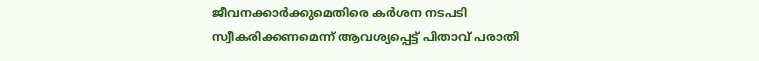ജീവനക്കാര്‍ക്കുമെതിരെ കര്‍ശന നടപടി സ്വീകരിക്കണമെന്ന് ആവശ്യപ്പെട്ട് പിതാവ് പരാതി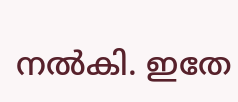നല്‍കി. ഇതേ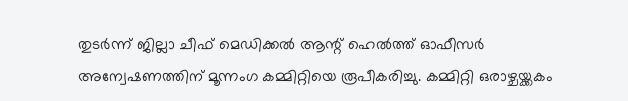തുടര്‍ന്ന് ജില്ലാ ചീഫ് മെഡിക്കല്‍ ആന്റ് ഹെല്‍ത്ത് ഓഫീസര്‍ അന്വേഷണത്തിന് മൂന്നംഗ കമ്മിറ്റിയെ രൂപീകരിച്ചു. കമ്മിറ്റി ഒരാഴ്ചയ്ക്കകം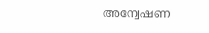അന്വേഷണ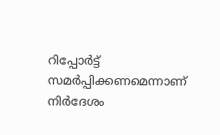റിപ്പോര്‍ട്ട് സമര്‍പ്പിക്കണമെന്നാണ് നിര്‍ദേശം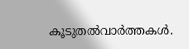കൂടുതല്‍വാര്‍ത്തകള്‍.